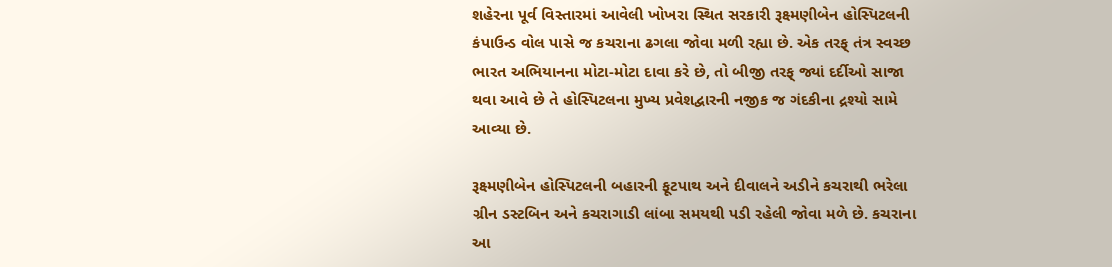શહેરના પૂર્વ વિસ્તારમાં આવેલી ખોખરા સ્થિત સરકારી રૂક્ષ્મણીબેન હોસ્પિટલની કંપાઉન્ડ વોલ પાસે જ કચરાના ઢગલા જોવા મળી રહ્યા છે. એક તરફ્ તંત્ર સ્વચ્છ ભારત અભિયાનના મોટા-મોટા દાવા કરે છે, તો બીજી તરફ્ જ્યાં દર્દીઓ સાજા થવા આવે છે તે હોસ્પિટલના મુખ્ય પ્રવેશદ્વારની નજીક જ ગંદકીના દ્રશ્યો સામે આવ્યા છે.

રૂક્ષ્મણીબેન હોસ્પિટલની બહારની ફૂટપાથ અને દીવાલને અડીને કચરાથી ભરેલા ગ્રીન ડસ્ટબિન અને કચરાગાડી લાંબા સમયથી પડી રહેલી જોવા મળે છે. કચરાના આ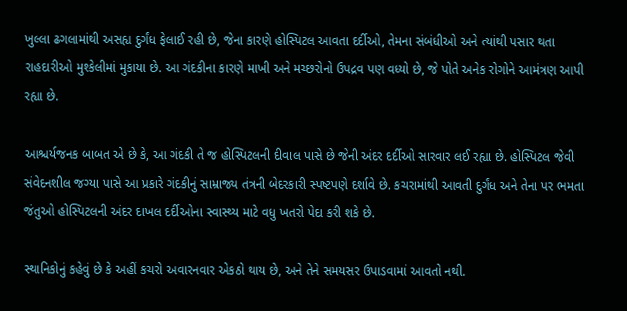ખુલ્લા ઢગલામાંથી અસહ્ય દુર્ગંધ ફેલાઈ રહી છે, જેના કારણે હોસ્પિટલ આવતા દર્દીઓ, તેમના સંબંધીઓ અને ત્યાંથી પસાર થતા રાહદારીઓ મુશ્કેલીમાં મુકાયા છે. આ ગંદકીના કારણે માખી અને મચ્છરોનો ઉપદ્રવ પણ વધ્યો છે, જે પોતે અનેક રોગોને આમંત્રણ આપી રહ્યા છે.

આશ્ચર્યજનક બાબત એ છે કે, આ ગંદકી તે જ હોસ્પિટલની દીવાલ પાસે છે જેની અંદર દર્દીઓ સારવાર લઈ રહ્યા છે. હોસ્પિટલ જેવી સંવેદનશીલ જગ્યા પાસે આ પ્રકારે ગંદકીનું સામ્રાજ્ય તંત્રની બેદરકારી સ્પષ્ટપણે દર્શાવે છે. કચરામાંથી આવતી દુર્ગંધ અને તેના પર ભમતા જંતુઓ હોસ્પિટલની અંદર દાખલ દર્દીઓના સ્વાસ્થ્ય માટે વધુ ખતરો પેદા કરી શકે છે.

સ્થાનિકોનું કહેવું છે કે અહીં કચરો અવારનવાર એકઠો થાય છે, અને તેને સમયસર ઉપાડવામાં આવતો નથી.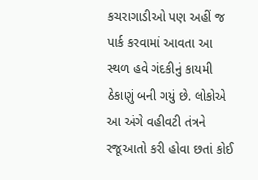કચરાગાડીઓ પણ અહીં જ પાર્ક કરવામાં આવતા આ સ્થળ હવે ગંદકીનું કાયમી ઠેકાણું બની ગયું છે. લોકોએ આ અંગે વહીવટી તંત્રને રજૂઆતો કરી હોવા છતાં કોઈ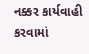નક્કર કાર્યવાહી કરવામાં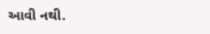આવી નથી.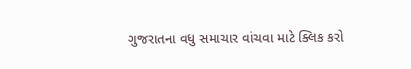ગુજરાતના વધુ સમાચાર વાંચવા માટે ક્લિક કરો